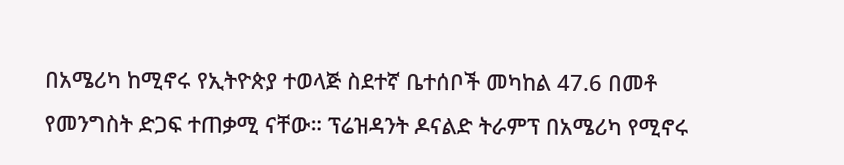በአሜሪካ ከሚኖሩ የኢትዮጵያ ተወላጅ ስደተኛ ቤተሰቦች መካከል 47.6 በመቶ የመንግስት ድጋፍ ተጠቃሚ ናቸው። ፕሬዝዳንት ዶናልድ ትራምፕ በአሜሪካ የሚኖሩ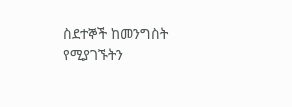ስደተኞች ከመንግስት የሚያገኙትን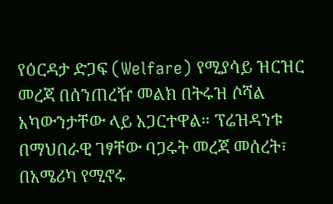የዕርዳታ ድጋፍ (Welfare) የሚያሳይ ዝርዝር መረጃ በሰንጠረዥ መልክ በትሩዝ ሶሻል አካውንታቸው ላይ አጋርተዋል። ፕሬዝዳንቱ በማህበራዊ ገፃቸው ባጋሩት መረጃ መሰረት፣ በአሜሪካ የሚኖሩ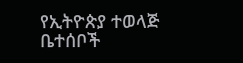የኢትዮጵያ ተወላጅ ቤተሰቦች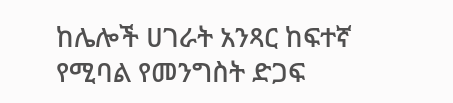ከሌሎች ሀገራት አንጻር ከፍተኛ የሚባል የመንግስት ድጋፍ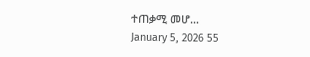ተጠቃሚ መሆ…
January 5, 2026 55